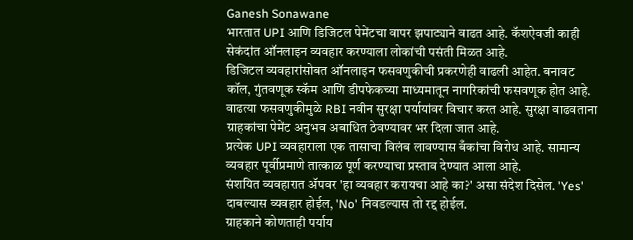Ganesh Sonawane
भारतात UPI आणि डिजिटल पेमेंटचा वापर झपाट्याने वाढत आहे. कॅशऐवजी काही सेकंदांत ऑनलाइन व्यवहार करण्याला लोकांची पसंती मिळत आहे.
डिजिटल व्यवहारांसोबत ऑनलाइन फसवणुकीची प्रकरणेही वाढली आहेत. बनावट कॉल, गुंतवणूक स्कॅम आणि डीपफेकच्या माध्यमातून नागरिकांची फसवणूक होत आहे.
वाढत्या फसवणुकीमुळे RBI नवीन सुरक्षा पर्यायांवर विचार करत आहे. सुरक्षा वाढवताना ग्राहकांचा पेमेंट अनुभव अबाधित ठेवण्यावर भर दिला जात आहे.
प्रत्येक UPI व्यवहाराला एक तासाचा विलंब लावण्यास बँकांचा विरोध आहे. सामान्य व्यवहार पूर्वीप्रमाणे तात्काळ पूर्ण करण्याचा प्रस्ताव देण्यात आला आहे.
संशयित व्यवहारात ॲपवर 'हा व्यवहार करायचा आहे का?' असा संदेश दिसेल. 'Yes' दाबल्यास व्यवहार होईल, 'No' निवडल्यास तो रद्द होईल.
ग्राहकाने कोणताही पर्याय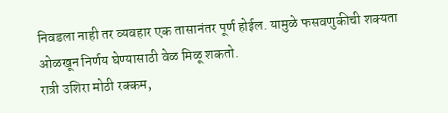निवडला नाही तर व्यवहार एक तासानंतर पूर्ण होईल. यामुळे फसवणुकीची शक्यता ओळखून निर्णय घेण्यासाठी वेळ मिळू शकतो.
रात्री उशिरा मोठी रक्कम,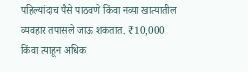पहिल्यांदाच पैसे पाठवणे किंवा नव्या खात्यातील व्यवहार तपासले जाऊ शकतात. ₹10,000 किंवा त्याहून अधिक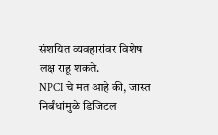संशयित व्यवहारांवर विशेष लक्ष राहू शकते.
NPCI चे मत आहे की, जास्त निर्बंधांमुळे डिजिटल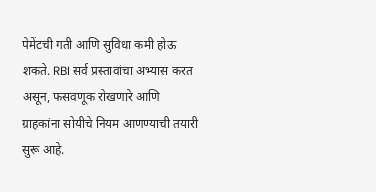पेमेंटची गती आणि सुविधा कमी होऊ शकते. RBI सर्व प्रस्तावांचा अभ्यास करत असून, फसवणूक रोखणारे आणि ग्राहकांना सोयीचे नियम आणण्याची तयारी सुरू आहे.